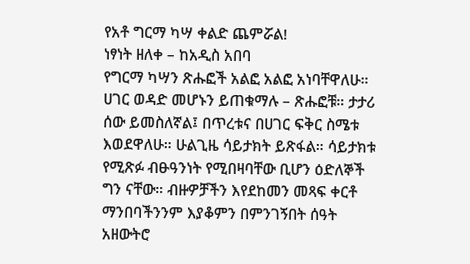የአቶ ግርማ ካሣ ቀልድ ጨምሯል!
ነፃነት ዘለቀ – ከአዲስ አበባ
የግርማ ካሣን ጽሑፎች አልፎ አልፎ አነባቸዋለሁ። ሀገር ወዳድ መሆኑን ይጠቁማሉ – ጽሑፎቹ። ታታሪ ሰው ይመስለኛል፤ በጥረቱና በሀገር ፍቅር ስሜቱ እወደዋለሁ። ሁልጊዜ ሳይታክት ይጽፋል። ሳይታክቱ የሚጽፉ ብፁዓንነት የሚበዛባቸው ቢሆን ዕድለኞች ግን ናቸው። ብዙዎቻችን እየደከመን መጻፍ ቀርቶ ማንበባችንንም እያቆምን በምንገኝበት ሰዓት አዘውትሮ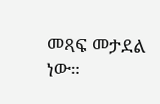መጻፍ መታደል ነው።